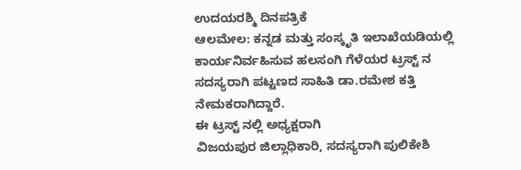ಉದಯರಶ್ಮಿ ದಿನಪತ್ರಿಕೆ
ಆಲಮೇಲ: ಕನ್ನಡ ಮತ್ತು ಸಂಸ್ಕೃತಿ ಇಲಾಖೆಯಡಿಯಲ್ಲಿ ಕಾರ್ಯನಿರ್ವಹಿಸುವ ಹಲಸಂಗಿ ಗೆಳೆಯರ ಟ್ರಸ್ಟ್ ನ ಸದಸ್ಯರಾಗಿ ಪಟ್ಟಣದ ಸಾಹಿತಿ ಡಾ.ರಮೇಶ ಕತ್ತಿ ನೇಮಕರಾಗಿದ್ದಾರೆ.
ಈ ಟ್ರಸ್ಟ್ ನಲ್ಲಿ ಅಧ್ಯಕ್ಷರಾಗಿ
ವಿಜಯಪುರ ಜಿಲ್ಲಾಧಿಕಾರಿ, ಸದಸ್ಯರಾಗಿ ಪುಲಿಕೇಶಿ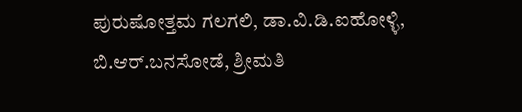ಪುರುಷೋತ್ತಮ ಗಲಗಲಿ, ಡಾ.ವಿ.ಡಿ.ಐಹೋಳ್ಳಿ, ಬಿ.ಆರ್.ಬನಸೋಡೆ, ಶ್ರೀಮತಿ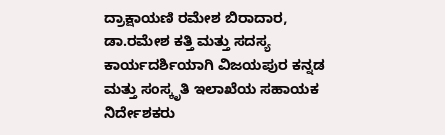ದ್ರಾಕ್ಷಾಯಣಿ ರಮೇಶ ಬಿರಾದಾರ, ಡಾ.ರಮೇಶ ಕತ್ತಿ ಮತ್ತು ಸದಸ್ಯ ಕಾರ್ಯದರ್ಶಿಯಾಗಿ ವಿಜಯಪುರ ಕನ್ನಡ ಮತ್ತು ಸಂಸ್ಕೃತಿ ಇಲಾಖೆಯ ಸಹಾಯಕ ನಿರ್ದೇಶಕರು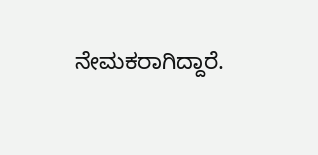ನೇಮಕರಾಗಿದ್ದಾರೆ.